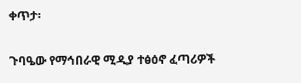ቀጥታ፡

ጉባዔው የማኅበራዊ ሚዲያ ተፅዕኖ ፈጣሪዎች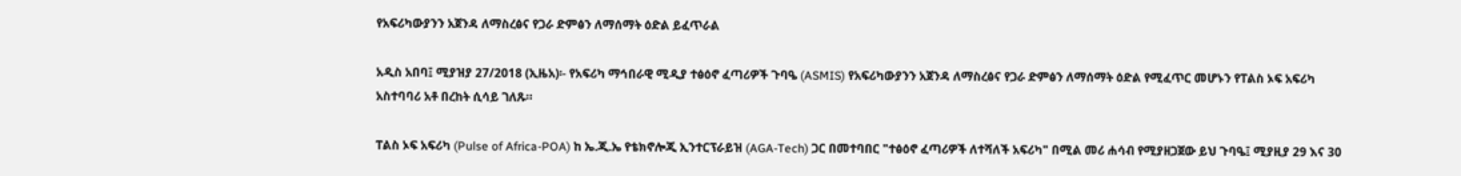የአፍሪካውያንን አጀንዳ ለማስረፅና የጋራ ድምፅን ለማሰማት ዕድል ይፈጥራል

አዲስ አበባ፤ ሚያዝያ 27/2018 (ኢዜአ)፡- የአፍሪካ ማኅበራዊ ሚዲያ ተፅዕኖ ፈጣሪዎች ጉባዔ (ASMIS) የአፍሪካውያንን አጀንዳ ለማስረፅና የጋራ ድምፅን ለማሰማት ዕድል የሚፈጥር መሆኑን የፐልስ ኦፍ አፍሪካ አስተባባሪ አቶ በረከት ሲሳይ ገለጹ።

ፐልስ ኦፍ አፍሪካ (Pulse of Africa-POA) ከ ኤ.ጂ.ኤ የቴክኖሎጂ ኢንተርፕራይዝ (AGA-Tech) ጋር በመተባበር "ተፅዕኖ ፈጣሪዎች ለተሻለች አፍሪካ" በሚል መሪ ሐሳብ የሚያዘጋጀው ይህ ጉባዔ፤ ሚያዚያ 29 እና 30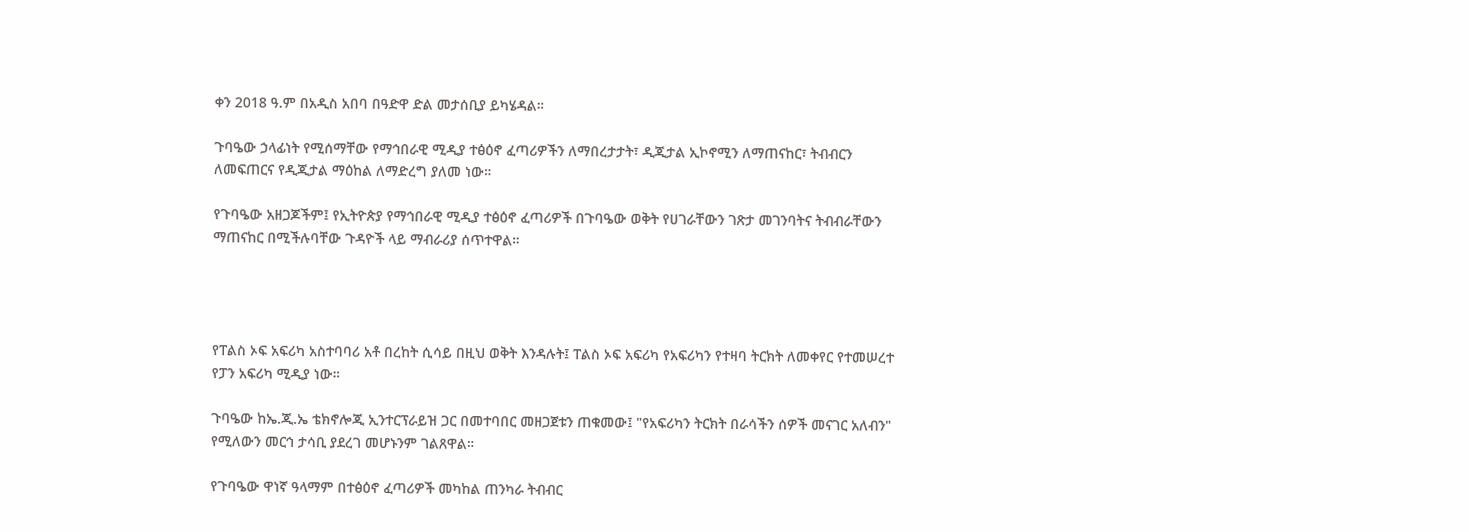ቀን 2018 ዓ.ም በአዲስ አበባ በዓድዋ ድል መታሰቢያ ይካሄዳል።

ጉባዔው ኃላፊነት የሚሰማቸው የማኅበራዊ ሚዲያ ተፅዕኖ ፈጣሪዎችን ለማበረታታት፣ ዲጂታል ኢኮኖሚን ለማጠናከር፣ ትብብርን ለመፍጠርና የዲጂታል ማዕከል ለማድረግ ያለመ ነው።

የጉባዔው አዘጋጆችም፤ የኢትዮጵያ የማኅበራዊ ሚዲያ ተፅዕኖ ፈጣሪዎች በጉባዔው ወቅት የሀገራቸውን ገጽታ መገንባትና ትብብራቸውን ማጠናከር በሚችሉባቸው ጉዳዮች ላይ ማብራሪያ ሰጥተዋል።




የፐልስ ኦፍ አፍሪካ አስተባባሪ አቶ በረከት ሲሳይ በዚህ ወቅት እንዳሉት፤ ፐልስ ኦፍ አፍሪካ የአፍሪካን የተዛባ ትርክት ለመቀየር የተመሠረተ የፓን አፍሪካ ሚዲያ ነው።

ጉባዔው ከኤ.ጂ.ኤ ቴክኖሎጂ ኢንተርፕራይዝ ጋር በመተባበር መዘጋጀቱን ጠቁመው፤ "የአፍሪካን ትርክት በራሳችን ሰዎች መናገር አለብን" የሚለውን መርኅ ታሳቢ ያደረገ መሆኑንም ገልጸዋል።

የጉባዔው ዋነኛ ዓላማም በተፅዕኖ ፈጣሪዎች መካከል ጠንካራ ትብብር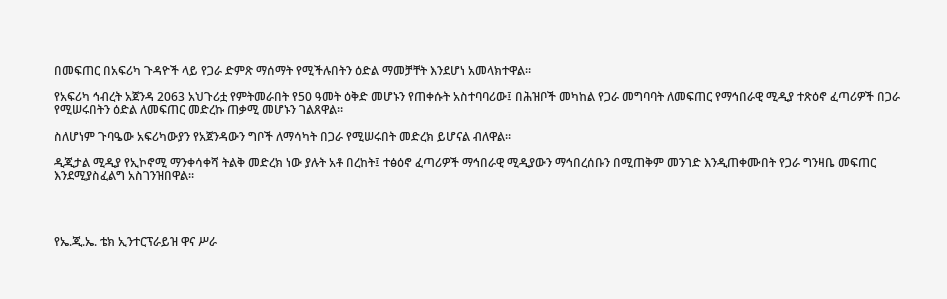በመፍጠር በአፍሪካ ጉዳዮች ላይ የጋራ ድምጽ ማሰማት የሚችሉበትን ዕድል ማመቻቸት እንደሆነ አመላክተዋል።

የአፍሪካ ኅብረት አጀንዳ 2063 አህጉሪቷ የምትመራበት የ50 ዓመት ዕቅድ መሆኑን የጠቀሱት አስተባባሪው፤ በሕዝቦች መካከል የጋራ መግባባት ለመፍጠር የማኅበራዊ ሚዲያ ተጽዕኖ ፈጣሪዎች በጋራ የሚሠሩበትን ዕድል ለመፍጠር መድረኩ ጠቃሚ መሆኑን ገልጸዋል።

ስለሆነም ጉባዔው አፍሪካውያን የአጀንዳውን ግቦች ለማሳካት በጋራ የሚሠሩበት መድረክ ይሆናል ብለዋል።

ዲጂታል ሚዲያ የኢኮኖሚ ማንቀሳቀሻ ትልቅ መድረክ ነው ያሉት አቶ በረከት፤ ተፅዕኖ ፈጣሪዎች ማኅበራዊ ሚዲያውን ማኅበረሰቡን በሚጠቅም መንገድ እንዲጠቀሙበት የጋራ ግንዛቤ መፍጠር እንደሚያስፈልግ አስገንዝበዋል።




የኤ.ጂ.ኤ. ቴክ ኢንተርፕራይዝ ዋና ሥራ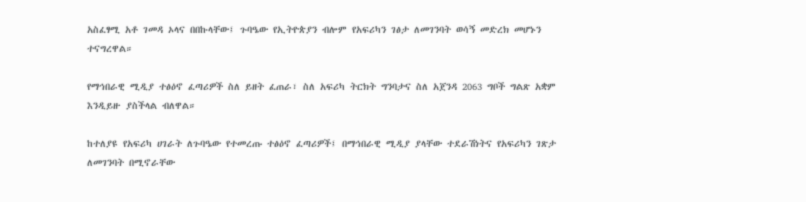አስፈፃሚ አቶ ገመዳ ኦላና በበኩላቸው፤ ጉባዔው የኢትዮጵያን ብሎም የአፍሪካን ገፅታ ለመገንባት ወሳኝ መድረክ መሆኑን ተናግረዋል።

የማኅበራዊ ሚዲያ ተፅዕኖ ፈጣሪዎች ስለ ይዘት ፈጠራ፣ ስለ አፍሪካ ትርክት ግንባታና ስለ አጀንዳ 2063 ግቦች ግልጽ አቋም እንዲይዙ ያስችላል ብለዋል።

ከተለያዩ የአፍሪካ ሀገራት ለጉባዔው የተመረጡ ተፅዕኖ ፈጣሪዎች፤ በማኅበራዊ ሚዲያ ያላቸው ተደራሽነትና የአፍሪካን ገጽታ ለመገንባት በሚኖራቸው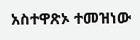አስተዋጽኦ ተመዝነው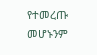የተመረጡ መሆኑንም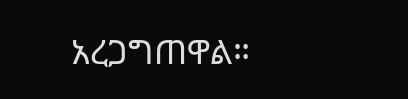አረጋግጠዋል።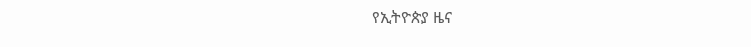የኢትዮጵያ ዜና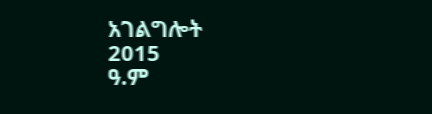አገልግሎት
2015
ዓ.ም